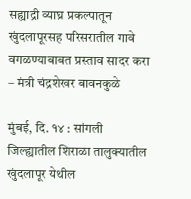सह्याद्री व्याघ्र प्रकल्पातून खुंदलापूरसह परिसरातील गावे वगळण्याबाबत प्रस्ताव सादर करा – मंत्री चंद्रशेखर बावनकुळे

मुंबई, दि. १४ : सांगली जिल्ह्यातील शिराळा तालुक्यातील खुंदलापूर येथील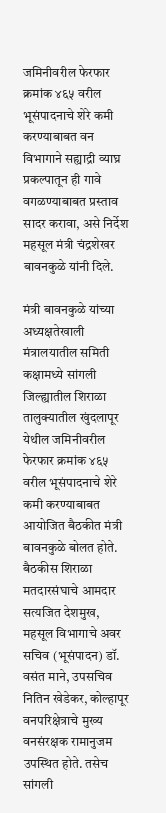जमिनीवरील फेरफार क्रमांक ४६५ वरील भूसंपादनाचे शेरे कमी करण्याबाबत वन विभागाने सह्याद्री व्याघ्र प्रकल्पातून ही गावे वगळण्याबाबत प्रस्ताव सादर करावा, असे निर्देश महसूल मंत्री चंद्रशेखर बावनकुळे यांनी दिले.

मंत्री बावनकुळे यांच्या अध्यक्षतेखाली मंत्रालयातील समिती कक्षामध्ये सांगली जिल्ह्यातील शिराळा तालुक्यातील खुंदलापूर येथील जमिनीवरील फेरफार क्रमांक ४६५ वरील भूसंपादनाचे शेरे कमी करण्याबाबत आयोजित बैठकीत मंत्री बावनकुळे बोलत होते. बैठकीस शिराळा मतदारसंघाचे आमदार सत्यजित देशमुख, महसूल विभागाचे अवर सचिव (भूसंपादन) डॉ. वसंत माने, उपसचिव नितिन खेडेकर, कोल्हापूर वनपरिक्षेत्राचे मुख्य वनसंरक्षक रामानुजम उपस्थित होते. तसेच सांगली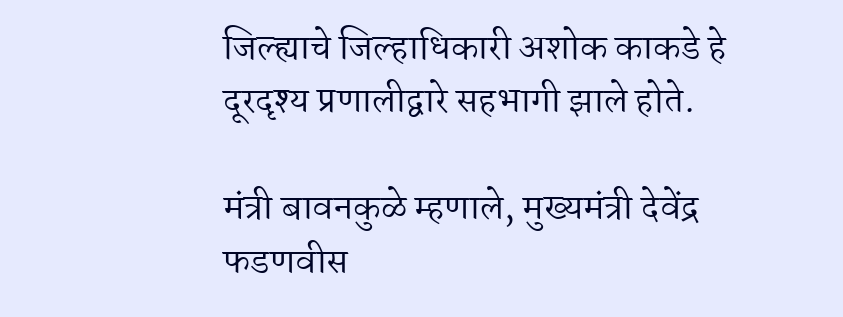जिल्ह्याचे जिल्हाधिकारी अशोक काकडे हे दूरदृश्य प्रणालीद्वारे सहभागी झाले होते.

मंत्री बावनकुळे म्हणाले, मुख्यमंत्री देवेंद्र फडणवीस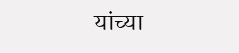यांच्या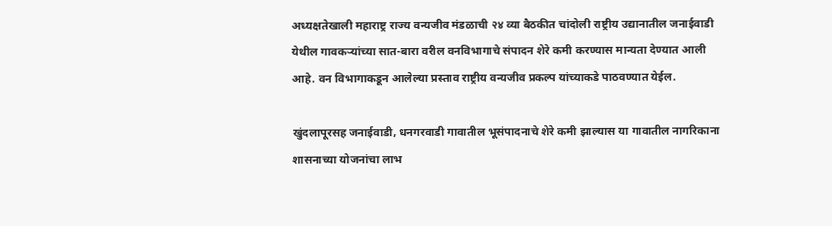अध्यक्षतेखाली महाराष्ट्र राज्य वन्यजीव मंडळाची २४ व्या बैठकीत चांदोली राष्ट्रीय उद्यानातील जनाईवाडी येथील गावकऱ्यांच्या सात-बारा वरील वनविभागाचे संपादन शेरे कमी करण्यास मान्यता देण्यात आली आहे. वन विभागाकडून आलेल्या प्रस्ताव राष्ट्रीय वन्यजीव प्रकल्प यांच्याकडे पाठवण्यात येईल.

खुंदलापूरसह जनाईवाडी, धनगरवाडी गावातील भूसंपादनाचे शेरे कमी झाल्यास या गावातील नागरिकाना शासनाच्या योजनांचा लाभ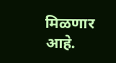मिळणार आहे.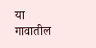या गावातील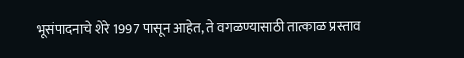भूसंपादनाचे शेरे 1997 पासून आहेत, ते वगळण्यासाठी तात्काळ प्रस्ताव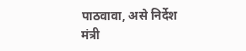पाठवावा, असे निर्देश मंत्री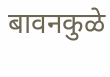बावनकुळे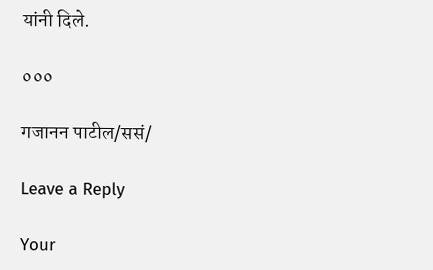यांनी दिले.

०००

गजानन पाटील/ससं/

Leave a Reply

Your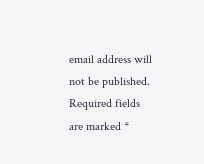email address will not be published. Required fields are marked *